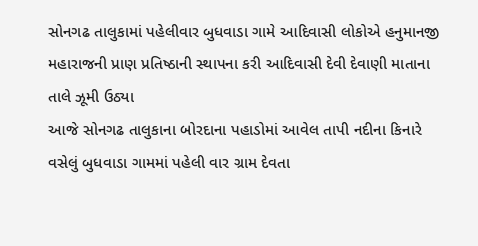સોનગઢ તાલુકામાં પહેલીવાર બુધવાડા ગામે આદિવાસી લોકોએ હનુમાનજી મહારાજની પ્રાણ પ્રતિષ્ઠાની સ્થાપના કરી આદિવાસી દેવી દેવાણી માતાના તાલે ઝૂમી ઉઠ્યા
આજે સોનગઢ તાલુકાના બોરદાના પહાડોમાં આવેલ તાપી નદીના કિનારે વસેલું બુધવાડા ગામમાં પહેલી વાર ગ્રામ દેવતા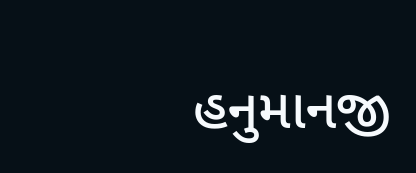હનુમાનજી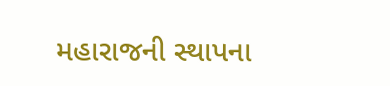મહારાજની સ્થાપના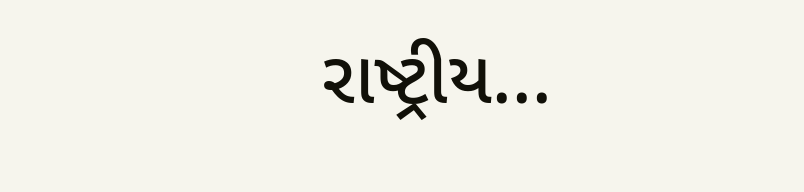રાષ્ટ્રીય...